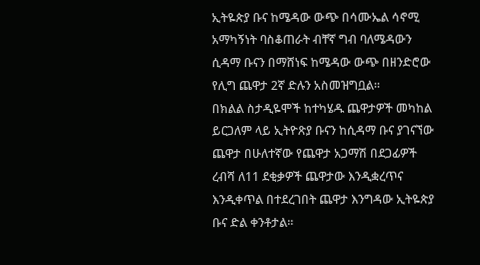ኢትዬጵያ ቡና ከሜዳው ውጭ በሳሙኤል ሳኖሚ አማካኝነት ባስቆጠራት ብቸኛ ግብ ባለሜዳውን ሲዳማ ቡናን በማሸነፍ ከሜዳው ውጭ በዘንድሮው የሊግ ጨዋታ 2ኛ ድሉን አስመዝግቧል፡፡
በክልል ስታዲዬሞች ከተካሄዱ ጨዋታዎች መካከል ይርጋለም ላይ ኢትዮጽያ ቡናን ከሲዳማ ቡና ያገናኘው ጨዋታ በሁለተኛው የጨዋታ አጋማሽ በደጋፊዎች ረብሻ ለ11 ደቂቃዎች ጨዋታው እንዲቋረጥና እንዲቀጥል በተደረገበት ጨዋታ እንግዳው ኢትዬጵያ ቡና ድል ቀንቶታል፡፡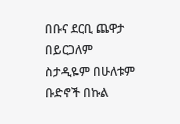በቡና ደርቢ ጨዋታ በይርጋለም ስታዲዬም በሁለቱም ቡድኖች በኩል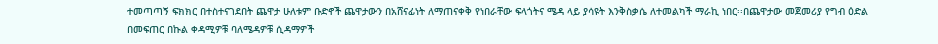ተመጣጣኝ ፍክክር በተስተናገደበት ጨዋታ ሁለቱም ቡድኖች ጨዋታውን በአሸናፊነት ለማጠናቀቅ የነበራቸው ፍላጎትና ሜዳ ላይ ያሳዩት እንቅስቃሴ ለተመልካች ማራኪ ነበር፡፡በጨዋታው መጀመሪያ የግብ ዕድል በመፍጠር በኩል ቀዳሚዎቹ ባለሜዳዎቹ ሲዳማዎች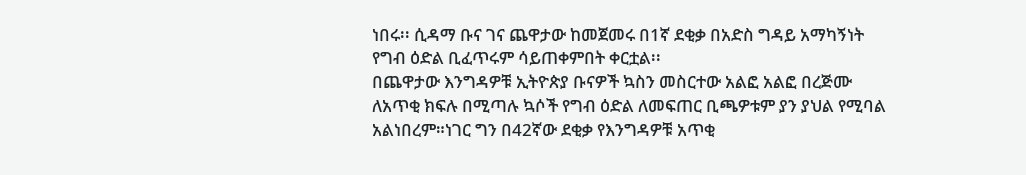ነበሩ፡፡ ሲዳማ ቡና ገና ጨዋታው ከመጀመሩ በ1ኛ ደቂቃ በአድስ ግዳይ አማካኝነት የግብ ዕድል ቢፈጥሩም ሳይጠቀምበት ቀርቷል፡፡
በጨዋታው እንግዳዎቹ ኢትዮጵያ ቡናዎች ኳስን መስርተው አልፎ አልፎ በረጅሙ ለአጥቂ ክፍሉ በሚጣሉ ኳሶች የግብ ዕድል ለመፍጠር ቢጫዎቱም ያን ያህል የሚባል አልነበረም።ነገር ግን በ42ኛው ደቂቃ የእንግዳዎቹ አጥቂ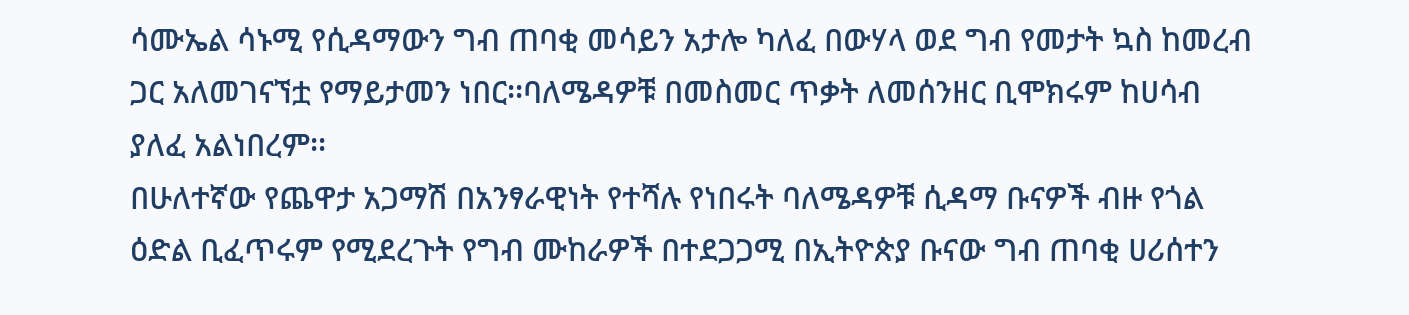ሳሙኤል ሳኑሚ የሲዳማውን ግብ ጠባቂ መሳይን አታሎ ካለፈ በውሃላ ወደ ግብ የመታት ኳስ ከመረብ ጋር አለመገናኘቷ የማይታመን ነበር፡፡ባለሜዳዎቹ በመስመር ጥቃት ለመሰንዘር ቢሞክሩም ከሀሳብ ያለፈ አልነበረም፡፡
በሁለተኛው የጨዋታ አጋማሽ በአንፃራዊነት የተሻሉ የነበሩት ባለሜዳዎቹ ሲዳማ ቡናዎች ብዙ የጎል ዕድል ቢፈጥሩም የሚደረጉት የግብ ሙከራዎች በተደጋጋሚ በኢትዮጵያ ቡናው ግብ ጠባቂ ሀሪሰተን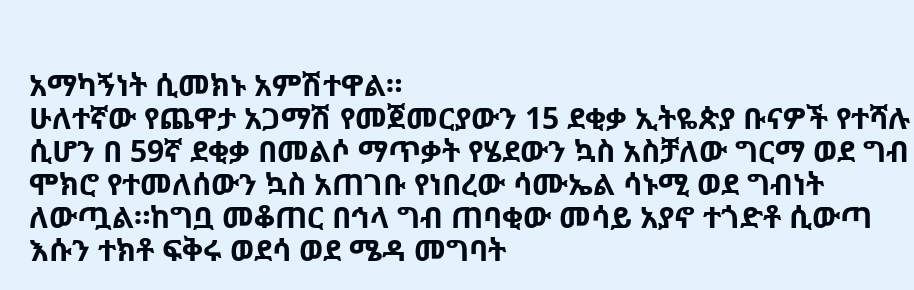አማካኝነት ሲመክኑ አምሽተዋል።
ሁለተኛው የጨዋታ አጋማሽ የመጀመርያውን 15 ደቂቃ ኢትዬጵያ ቡናዎች የተሻሉ ሲሆን በ 59ኛ ደቂቃ በመልሶ ማጥቃት የሄደውን ኳስ አስቻለው ግርማ ወደ ግብ ሞክሮ የተመለሰውን ኳስ አጠገቡ የነበረው ሳሙኤል ሳኑሚ ወደ ግብነት ለውጧል።ከግቧ መቆጠር በኅላ ግብ ጠባቂው መሳይ አያኖ ተጎድቶ ሲውጣ እሱን ተክቶ ፍቅሩ ወደሳ ወደ ሜዳ መግባት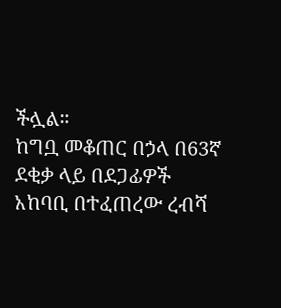ችሏል።
ከግቧ መቆጠር በኃላ በ63ኛ ደቂቃ ላይ በደጋፊዎች አከባቢ በተፈጠረው ረብሻ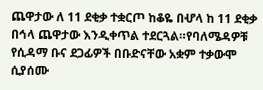ጨዋታው ለ 11 ደቂቃ ተቋርጦ ከቆዬ በሇላ ከ 11 ደቂቃ በኅላ ጨዋታው እንዲቀጥል ተደርጓል።የባለሜዳዎቹ የሲዳማ ቡና ደጋፊዎች በቡድናቸው አቋም ተቃውሞ ሲያሰሙ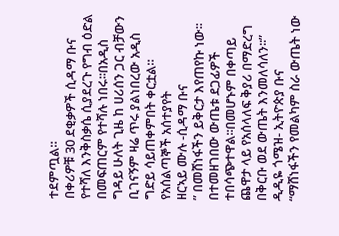ተደምጧል።
በቀሪዎቹ 30 ደቂቃዎች ሲዳማ ቡና የተሻለ እንቅስቃሴ ሲያደረጉ የግብ ዕድል በመፍጠርም የተሻሉ ነበሩ፡፡በአዲስ ግዳይ ሁለት ጊዜ ከ ሀሪሰን ጋር ብቻውን ቢገናኝም ዛሬ ጥሩ ያልነበረው አዲስ ግድይ ሳይጠቀምበት ቀርቷል።
የአሰልጣኞች አሰተያየት
ዘርኣይ ሙሉ -ሲዳማ ቡና
” በመሸነፋችን ይቅርታ እየጠየኩ ነው፡፡በተመዘገበው ውጤቱ ደጋፊዎች ተበሳጭተዋል፡፡በመሆኑም በቀጣይ ጨዋታ ላይ የአሰላለፍ ቅያሪ በማድረግ በቅርቡ ወደ ውጤት እንመለሳለን፡፡”
ዲዲዬ ጎሜዝ- ኢትዮጵያ ቡና
“ማሸነፋችን የመልካም ስራ ውጤት ነው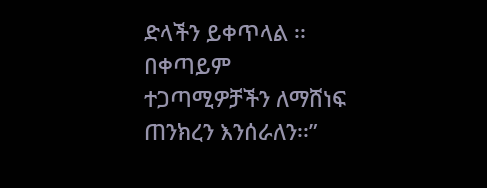ድላችን ይቀጥላል ፡፡በቀጣይም ተጋጣሚዎቻችን ለማሸነፍ ጠንክረን እንሰራለን፡፡”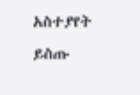አስተያየት ይስጡ